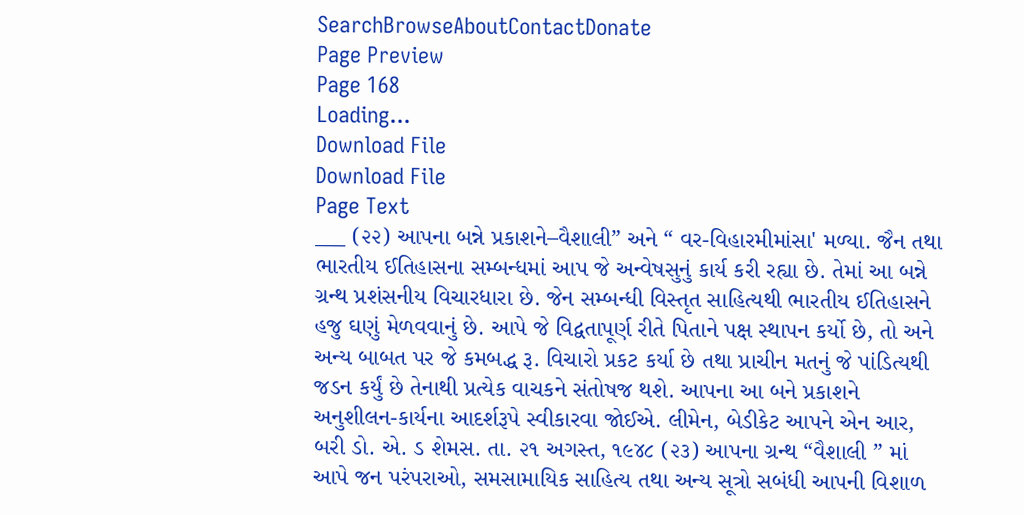SearchBrowseAboutContactDonate
Page Preview
Page 168
Loading...
Download File
Download File
Page Text
___ (૨૨) આપના બન્ને પ્રકાશને–વૈશાલી” અને “ વર-વિહારમીમાંસા' મળ્યા. જૈન તથા ભારતીય ઈતિહાસના સમ્બન્ધમાં આપ જે અન્વેષસુનું કાર્ય કરી રહ્યા છે. તેમાં આ બન્ને ગ્રન્થ પ્રશંસનીય વિચારધારા છે. જેન સમ્બન્ધી વિસ્તૃત સાહિત્યથી ભારતીય ઈતિહાસને હજુ ઘણું મેળવવાનું છે. આપે જે વિદ્વતાપૂર્ણ રીતે પિતાને પક્ષ સ્થાપન કર્યો છે, તો અને અન્ય બાબત પર જે કમબદ્ધ રૂ. વિચારો પ્રકટ કર્યા છે તથા પ્રાચીન મતનું જે પાંડિત્યથી જડન કર્યું છે તેનાથી પ્રત્યેક વાચકને સંતોષજ થશે. આપના આ બને પ્રકાશને અનુશીલન-કાર્યના આદર્શરૂપે સ્વીકારવા જોઈએ. લીમેન, બેડીકેટ આપને એન આર, બરી ડો. એ. ડ શેમસ. તા. ૨૧ અગસ્ત, ૧૯૪૮ (૨૩) આપના ગ્રન્થ “વૈશાલી ” માં આપે જન પરંપરાઓ, સમસામાયિક સાહિત્ય તથા અન્ય સૂત્રો સબંધી આપની વિશાળ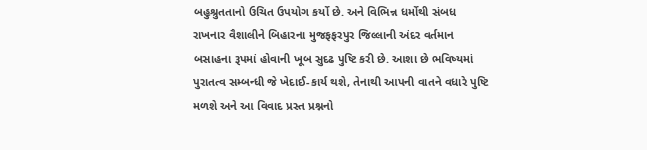બહુશ્રુતતાનો ઉચિત ઉપયોગ કર્યો છે. અને વિભિન્ન ધર્મોથી સંબધ રાખનાર વૈશાલીને બિહારના મુજફફરપુર જિલ્લાની અંદર વર્તમાન બસાહના રૂપમાં હોવાની ખૂબ સુદઢ પુષ્ટિ કરી છે. આશા છે ભવિષ્યમાં પુરાતત્વ સમ્બન્ધી જે ખેદાઈ-કાર્ય થશે, તેનાથી આપની વાતને વધારે પુષ્ટિ મળશે અને આ વિવાદ પ્રસ્ત પ્રશ્નનો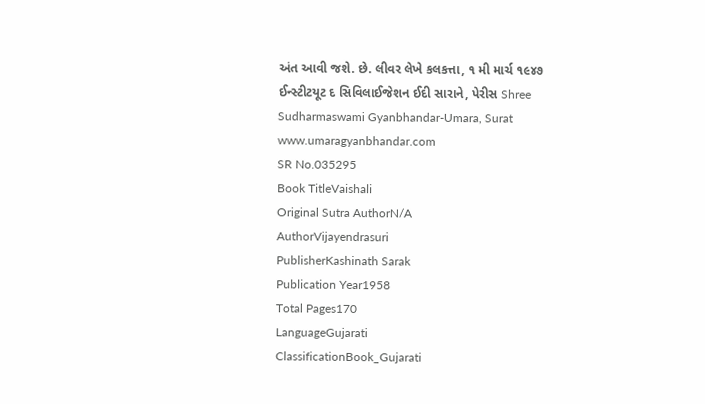અંત આવી જશે. છે. લીવર લેખે કલકત્તા, ૧ મી માર્ચ ૧૯૪૭ ઈન્સ્ટીટયૂટ દ સિવિલાઈજેશન ઈદી સારાને, પેરીસ Shree Sudharmaswami Gyanbhandar-Umara, Surat www.umaragyanbhandar.com
SR No.035295
Book TitleVaishali
Original Sutra AuthorN/A
AuthorVijayendrasuri
PublisherKashinath Sarak
Publication Year1958
Total Pages170
LanguageGujarati
ClassificationBook_Gujarati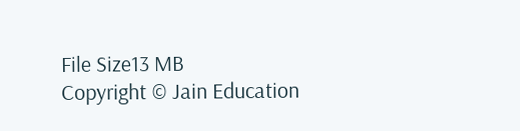File Size13 MB
Copyright © Jain Education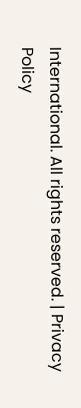International. All rights reserved. | Privacy Policy